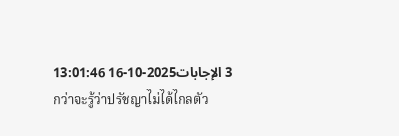3 الإجابات2025-10-16 13:01:46
กว่าจะรู้ว่าปรัชญาไม่ได้ไกลตัว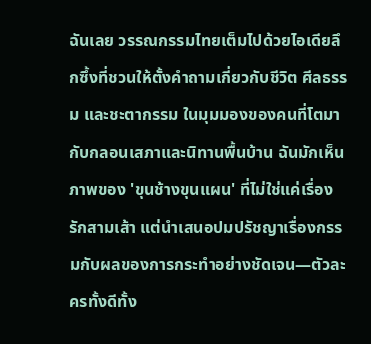ฉันเลย วรรณกรรมไทยเต็มไปด้วยไอเดียลึกซึ้งที่ชวนให้ตั้งคำถามเกี่ยวกับชีวิต ศีลธรรม และชะตากรรม ในมุมมองของคนที่โตมากับกลอนเสภาและนิทานพื้นบ้าน ฉันมักเห็นภาพของ 'ขุนช้างขุนแผน' ที่ไม่ใช่แค่เรื่องรักสามเส้า แต่นำเสนอปมปรัชญาเรื่องกรรมกับผลของการกระทำอย่างชัดเจน—ตัวละครทั้งดีทั้ง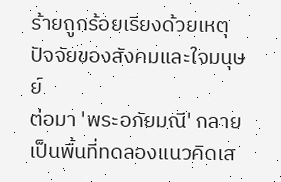ร้ายถูกร้อยเรียงด้วยเหตุปัจจัยของสังคมและใจมนุษย์
ต่อมา 'พระอภัยมณี' กลายเป็นพื้นที่ทดลองแนวคิดเส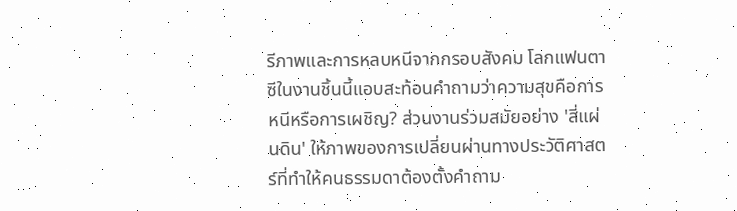รีภาพและการหลบหนีจากกรอบสังคม โลกแฟนตาซีในงานชิ้นนี้แอบสะท้อนคำถามว่าความสุขคือการหนีหรือการเผชิญ? ส่วนงานร่วมสมัยอย่าง 'สี่แผ่นดิน' ให้ภาพของการเปลี่ยนผ่านทางประวัติศาสตร์ที่ทำให้คนธรรมดาต้องตั้งคำถาม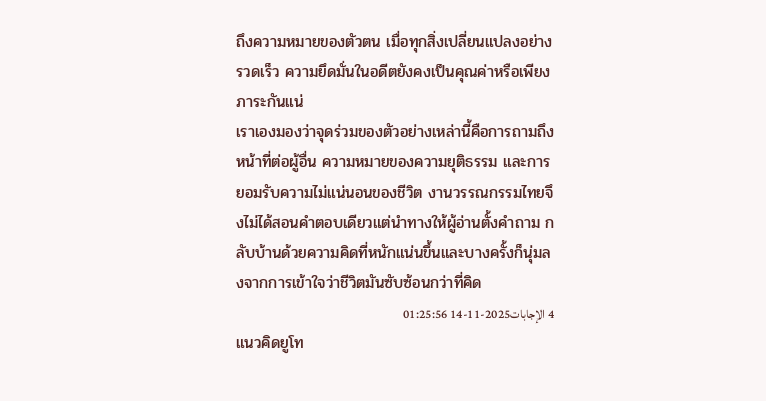ถึงความหมายของตัวตน เมื่อทุกสิ่งเปลี่ยนแปลงอย่างรวดเร็ว ความยึดมั่นในอดีตยังคงเป็นคุณค่าหรือเพียงภาระกันแน่
เราเองมองว่าจุดร่วมของตัวอย่างเหล่านี้คือการถามถึงหน้าที่ต่อผู้อื่น ความหมายของความยุติธรรม และการยอมรับความไม่แน่นอนของชีวิต งานวรรณกรรมไทยจึงไม่ได้สอนคำตอบเดียวแต่นำทางให้ผู้อ่านตั้งคำถาม กลับบ้านด้วยความคิดที่หนักแน่นขึ้นและบางครั้งก็นุ่มลงจากการเข้าใจว่าชีวิตมันซับซ้อนกว่าที่คิด
4 الإجابات2025-11-14 01:25:56
แนวคิดยูโท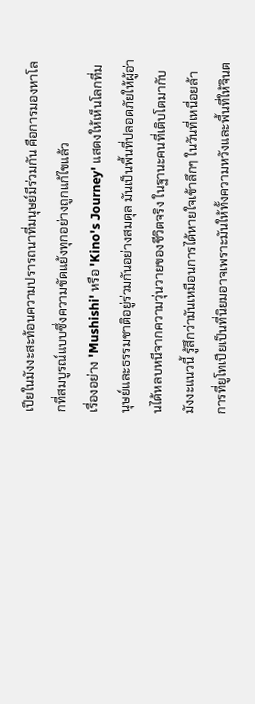เปียในมังงะสะท้อนความปรารถนาที่มนุษย์มีร่วมกัน คือการมองหาโลกที่สมบูรณ์แบบซึ่งความขัดแย้งทุกอย่างถูกแก้ไขแล้ว
เรื่องอย่าง 'Mushishi' หรือ 'Kino's Journey' แสดงให้เห็นโลกที่มนุษย์และธรรมชาติอยู่ร่วมกันอย่างสมดุล มันเป็นพื้นที่ปลอดภัยให้ผู้อ่านได้หลบหนีจากความวุ่นวายของชีวิตจริง ในฐานะคนที่เติบโตมากับมังงะแนวนี้ รู้สึกว่ามันเหมือนการได้หายใจเข้าลึกๆ ในวันที่เหนื่อยล้า
การที่ยูโทเปียเป็นที่นิยมอาจเพราะมันให้ทั้งความหวังและพื้นที่ให้จินต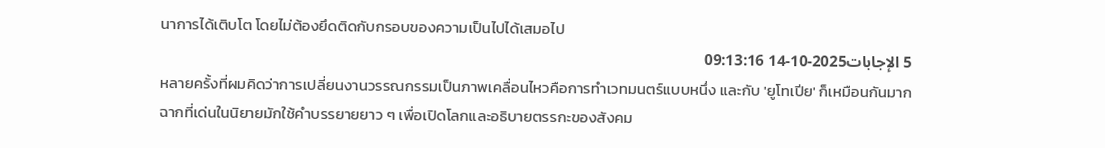นาการได้เติบโต โดยไม่ต้องยึดติดกับกรอบของความเป็นไปได้เสมอไป
5 الإجابات2025-10-14 09:13:16
หลายครั้งที่ผมคิดว่าการเปลี่ยนงานวรรณกรรมเป็นภาพเคลื่อนไหวคือการทำเวทมนตร์แบบหนึ่ง และกับ 'ยูโทเปีย' ก็เหมือนกันมาก
ฉากที่เด่นในนิยายมักใช้คำบรรยายยาว ๆ เพื่อเปิดโลกและอธิบายตรรกะของสังคม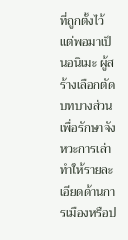ที่ถูกตั้งไว้ แต่พอมาเป็นอนิเมะ ผู้สร้างเลือกตัดบทบางส่วนเพื่อรักษาจังหวะการเล่า ทำให้รายละเอียดด้านการเมืองหรือป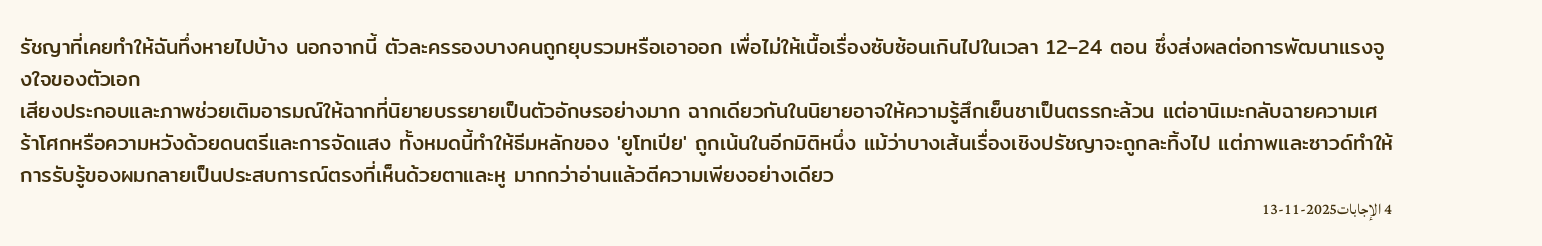รัชญาที่เคยทำให้ฉันทึ่งหายไปบ้าง นอกจากนี้ ตัวละครรองบางคนถูกยุบรวมหรือเอาออก เพื่อไม่ให้เนื้อเรื่องซับซ้อนเกินไปในเวลา 12–24 ตอน ซึ่งส่งผลต่อการพัฒนาแรงจูงใจของตัวเอก
เสียงประกอบและภาพช่วยเติมอารมณ์ให้ฉากที่นิยายบรรยายเป็นตัวอักษรอย่างมาก ฉากเดียวกันในนิยายอาจให้ความรู้สึกเย็นชาเป็นตรรกะล้วน แต่อานิเมะกลับฉายความเศร้าโศกหรือความหวังด้วยดนตรีและการจัดแสง ทั้งหมดนี้ทำให้ธีมหลักของ 'ยูโทเปีย' ถูกเน้นในอีกมิติหนึ่ง แม้ว่าบางเส้นเรื่องเชิงปรัชญาจะถูกละทิ้งไป แต่ภาพและซาวด์ทำให้การรับรู้ของผมกลายเป็นประสบการณ์ตรงที่เห็นด้วยตาและหู มากกว่าอ่านแล้วตีความเพียงอย่างเดียว
4 الإجابات2025-11-13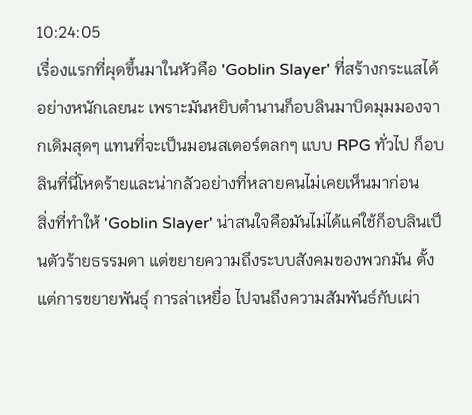10:24:05
เรื่องแรกที่ผุดขึ้นมาในหัวคือ 'Goblin Slayer' ที่สร้างกระแสได้อย่างหนักเลยนะ เพราะมันหยิบตำนานก็อบลินมาบิดมุมมองจากเดิมสุดๆ แทนที่จะเป็นมอนสเตอร์ตลกๆ แบบ RPG ทั่วไป ก็อบลินที่นี่โหดร้ายและน่ากลัวอย่างที่หลายคนไม่เคยเห็นมาก่อน
สิ่งที่ทำให้ 'Goblin Slayer' น่าสนใจคือมันไม่ได้แค่ใช้ก็อบลินเป็นตัวร้ายธรรมดา แต่ขยายความถึงระบบสังคมของพวกมัน ตั้งแต่การขยายพันธุ์ การล่าเหยื่อ ไปจนถึงความสัมพันธ์กับเผ่า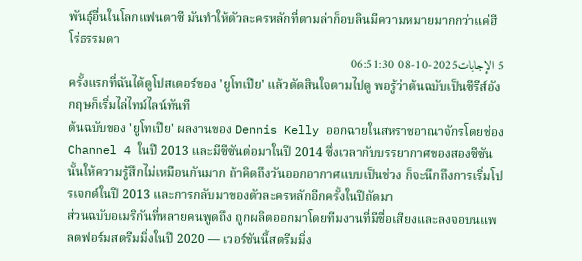พันธุ์อื่นในโลกแฟนตาซี มันทำให้ตัวละครหลักที่ตามล่าก็อบลินมีความหมายมากกว่าแค่ฮีโร่ธรรมดา
5 الإجابات2025-10-08 06:51:30
ครั้งแรกที่ฉันได้ดูโปสเตอร์ของ 'ยูโทเปีย' แล้วตัดสินใจตามไปดู พอรู้ว่าต้นฉบับเป็นซีรีส์อังกฤษก็เริ่มไล่ไทม์ไลน์ทันที
ต้นฉบับของ 'ยูโทเปีย' ผลงานของ Dennis Kelly ออกฉายในสหราชอาณาจักรโดยช่อง Channel 4 ในปี 2013 และมีซีซันต่อมาในปี 2014 ซึ่งเวลากับบรรยากาศของสองซีซันนั้นให้ความรู้สึกไม่เหมือนกันมาก ถ้าคิดถึงวันออกอากาศแบบเป็นช่วง ก็จะนึกถึงการเริ่มโปรเจกต์ในปี 2013 และการกลับมาของตัวละครหลักอีกครั้งในปีถัดมา
ส่วนฉบับอเมริกันที่หลายคนพูดถึง ถูกผลิตออกมาโดยทีมงานที่มีชื่อเสียงและลงจอบนแพลตฟอร์มสตรีมมิ่งในปี 2020 — เวอร์ชันนี้สตรีมมิ่ง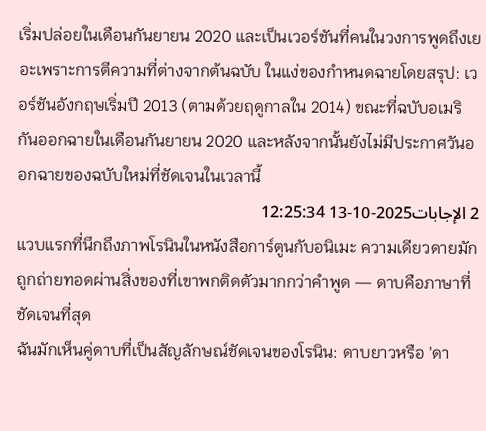เริ่มปล่อยในเดือนกันยายน 2020 และเป็นเวอร์ชันที่คนในวงการพูดถึงเยอะเพราะการตีความที่ต่างจากต้นฉบับ ในแง่ของกำหนดฉายโดยสรุป: เวอร์ชันอังกฤษเริ่มปี 2013 (ตามด้วยฤดูกาลใน 2014) ขณะที่ฉบับอเมริกันออกฉายในเดือนกันยายน 2020 และหลังจากนั้นยังไม่มีประกาศวันออกฉายของฉบับใหม่ที่ชัดเจนในเวลานี้
2 الإجابات2025-10-13 12:25:34
แวบแรกที่นึกถึงภาพโรนินในหนังสือการ์ตูนกับอนิเมะ ความเดียวดายมักถูกถ่ายทอดผ่านสิ่งของที่เขาพกติดตัวมากกว่าคำพูด — ดาบคือภาษาที่ชัดเจนที่สุด
ฉันมักเห็นคู่ดาบที่เป็นสัญลักษณ์ชัดเจนของโรนิน: ดาบยาวหรือ 'ดา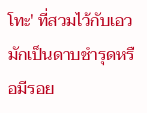โทะ' ที่สวมไว้กับเอว มักเป็นดาบชำรุดหรือมีรอย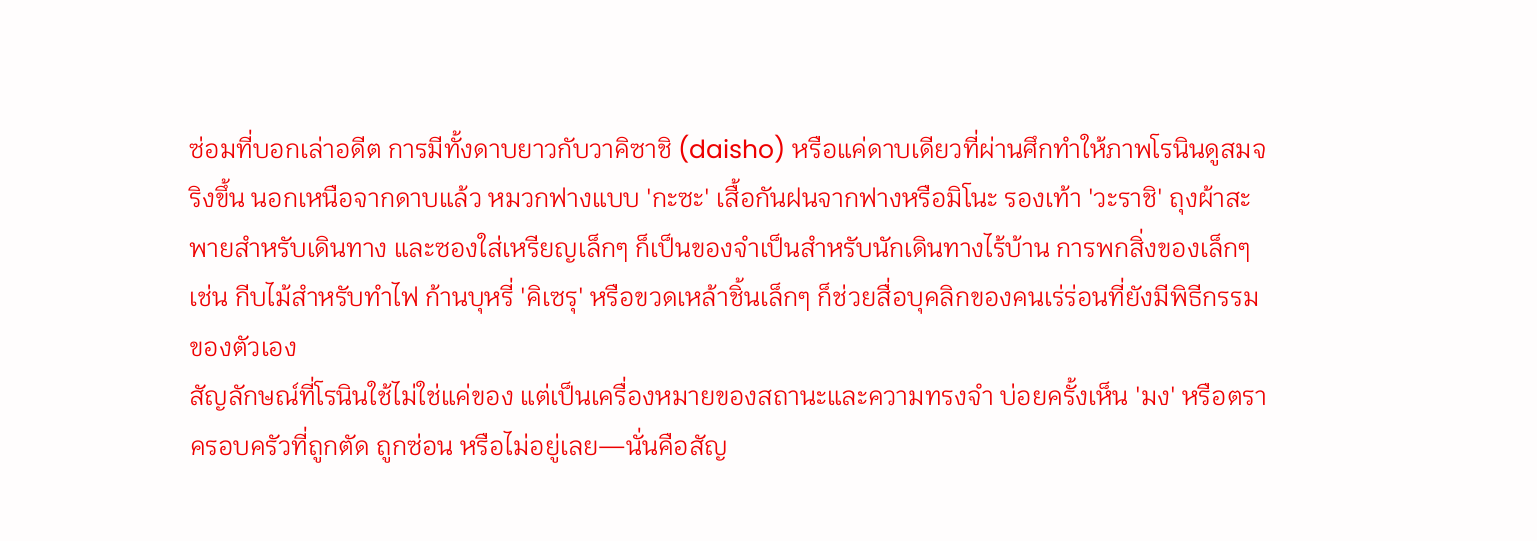ซ่อมที่บอกเล่าอดีต การมีทั้งดาบยาวกับวาคิซาชิ (daisho) หรือแค่ดาบเดียวที่ผ่านศึกทำให้ภาพโรนินดูสมจริงขึ้น นอกเหนือจากดาบแล้ว หมวกฟางแบบ 'กะซะ' เสื้อกันฝนจากฟางหรือมิโนะ รองเท้า 'วะราชิ' ถุงผ้าสะพายสำหรับเดินทาง และซองใส่เหรียญเล็กๆ ก็เป็นของจำเป็นสำหรับนักเดินทางไร้บ้าน การพกสิ่งของเล็กๆ เช่น กีบไม้สำหรับทำไฟ ก้านบุหรี่ 'คิเซรุ' หรือขวดเหล้าชิ้นเล็กๆ ก็ช่วยสื่อบุคลิกของคนเร่ร่อนที่ยังมีพิธีกรรมของตัวเอง
สัญลักษณ์ที่โรนินใช้ไม่ใช่แค่ของ แต่เป็นเครื่องหมายของสถานะและความทรงจำ บ่อยครั้งเห็น 'มง' หรือตราครอบครัวที่ถูกตัด ถูกซ่อน หรือไม่อยู่เลย—นั่นคือสัญ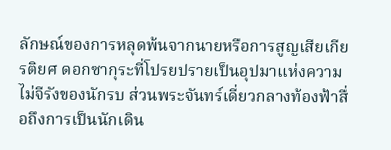ลักษณ์ของการหลุดพ้นจากนายหรือการสูญเสียเกียรติยศ ดอกซากุระที่โปรยปรายเป็นอุปมาแห่งความไม่จีรังของนักรบ ส่วนพระจันทร์เดี่ยวกลางท้องฟ้าสื่อถึงการเป็นนักเดิน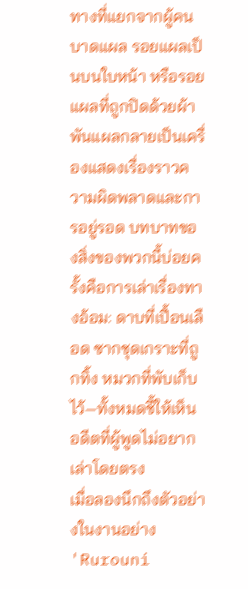ทางที่แยกจากผู้คน บาดแผล รอยแผลเป็นบนใบหน้า หรือรอยแผลที่ถูกปิดด้วยผ้าพันแผลกลายเป็นเครื่องแสดงเรื่องราวความผิดพลาดและการอยู่รอด บทบาทของสิ่งของพวกนี้บ่อยครั้งคือการเล่าเรื่องทางอ้อม: ดาบที่เปื้อนเลือด ซากชุดเกราะที่ถูกทิ้ง หมวกที่พับเก็บไว้—ทั้งหมดชี้ให้เห็นอดีตที่ผู้พูดไม่อยากเล่าโดยตรง
เมื่อลองนึกถึงตัวอย่างในงานอย่าง 'Rurouni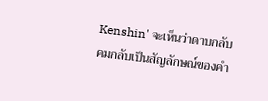Kenshin' จะเห็นว่าดาบกลับคมกลับเป็นสัญลักษณ์ของคำ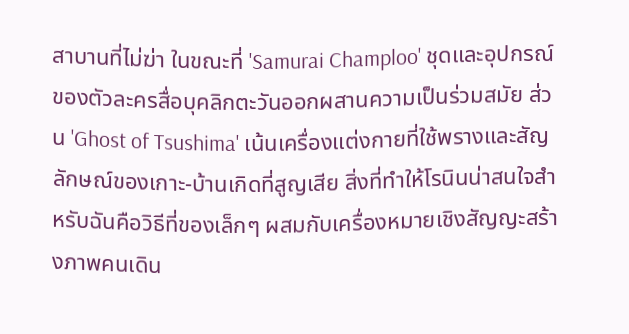สาบานที่ไม่ฆ่า ในขณะที่ 'Samurai Champloo' ชุดและอุปกรณ์ของตัวละครสื่อบุคลิกตะวันออกผสานความเป็นร่วมสมัย ส่วน 'Ghost of Tsushima' เน้นเครื่องแต่งกายที่ใช้พรางและสัญลักษณ์ของเกาะ-บ้านเกิดที่สูญเสีย สิ่งที่ทำให้โรนินน่าสนใจสำหรับฉันคือวิธีที่ของเล็กๆ ผสมกับเครื่องหมายเชิงสัญญะสร้างภาพคนเดิน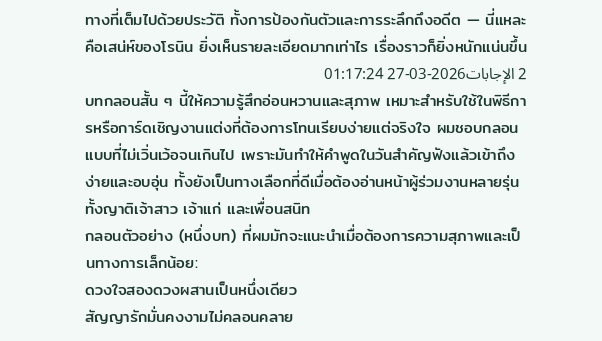ทางที่เต็มไปด้วยประวัติ ทั้งการป้องกันตัวและการระลึกถึงอดีต — นี่แหละคือเสน่ห์ของโรนิน ยิ่งเห็นรายละเอียดมากเท่าไร เรื่องราวก็ยิ่งหนักแน่นขึ้น
2 الإجابات2026-03-27 01:17:24
บทกลอนสั้น ๆ นี้ให้ความรู้สึกอ่อนหวานและสุภาพ เหมาะสำหรับใช้ในพิธีการหรือการ์ดเชิญงานแต่งที่ต้องการโทนเรียบง่ายแต่จริงใจ ผมชอบกลอนแบบที่ไม่เวิ่นเว้อจนเกินไป เพราะมันทำให้คำพูดในวันสำคัญฟังแล้วเข้าถึงง่ายและอบอุ่น ทั้งยังเป็นทางเลือกที่ดีเมื่อต้องอ่านหน้าผู้ร่วมงานหลายรุ่น ทั้งญาติเจ้าสาว เจ้าแก่ และเพื่อนสนิท
กลอนตัวอย่าง (หนึ่งบท) ที่ผมมักจะแนะนำเมื่อต้องการความสุภาพและเป็นทางการเล็กน้อย:
ดวงใจสองดวงผสานเป็นหนึ่งเดียว
สัญญารักมั่นคงงามไม่คลอนคลาย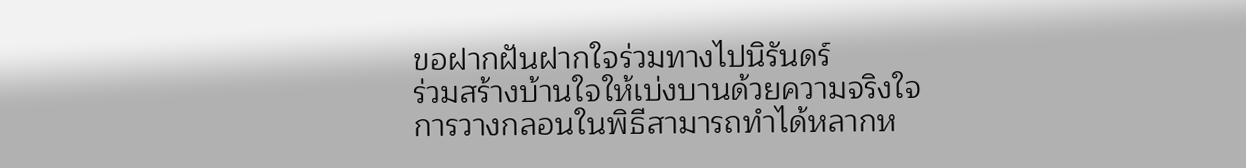ขอฝากฝันฝากใจร่วมทางไปนิรันดร์
ร่วมสร้างบ้านใจให้เบ่งบานด้วยความจริงใจ
การวางกลอนในพิธีสามารถทำได้หลากห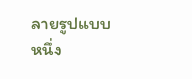ลายรูปแบบ หนึ่ง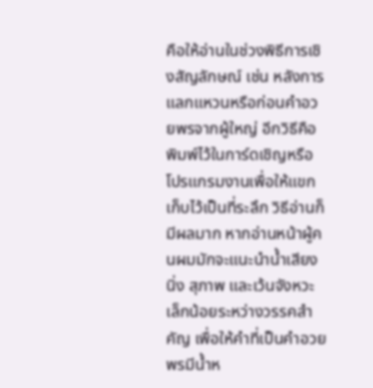คือให้อ่านในช่วงพิธีการเชิงสัญลักษณ์ เช่น หลังการแลกแหวนหรือก่อนคำอวยพรจากผู้ใหญ่ อีกวิธีคือพิมพ์ไว้ในการ์ดเชิญหรือโปรแกรมงานเพื่อให้แขกเก็บไว้เป็นที่ระลึก วิธีอ่านก็มีผลมาก หากอ่านหน้าผู้คนผมมักจะแนะนำน้ำเสียงนิ่ง สุภาพ และเว้นจังหวะเล็กน้อยระหว่างวรรคสำคัญ เพื่อให้คำที่เป็นคำอวยพรมีน้ำห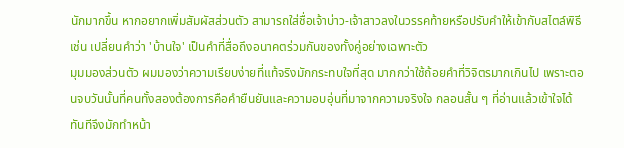นักมากขึ้น หากอยากเพิ่มสัมผัสส่วนตัว สามารถใส่ชื่อเจ้าบ่าว-เจ้าสาวลงในวรรคท้ายหรือปรับคำให้เข้ากับสไตล์พิธี เช่น เปลี่ยนคำว่า 'บ้านใจ' เป็นคำที่สื่อถึงอนาคตร่วมกันของทั้งคู่อย่างเฉพาะตัว
มุมมองส่วนตัว ผมมองว่าความเรียบง่ายที่แท้จริงมักกระทบใจที่สุด มากกว่าใช้ถ้อยคำที่วิจิตรมากเกินไป เพราะตอนจบวันนั้นที่คนทั้งสองต้องการคือคำยืนยันและความอบอุ่นที่มาจากความจริงใจ กลอนสั้น ๆ ที่อ่านแล้วเข้าใจได้ทันทีจึงมักทำหน้า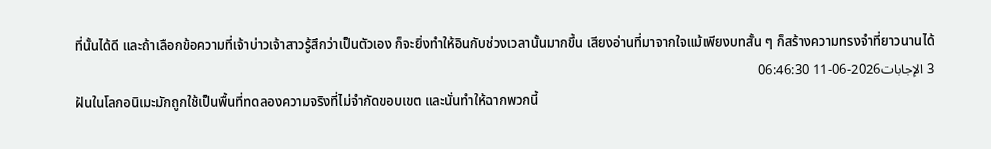ที่นั้นได้ดี และถ้าเลือกข้อความที่เจ้าบ่าวเจ้าสาวรู้สึกว่าเป็นตัวเอง ก็จะยิ่งทำให้อินกับช่วงเวลานั้นมากขึ้น เสียงอ่านที่มาจากใจแม้เพียงบทสั้น ๆ ก็สร้างความทรงจำที่ยาวนานได้
3 الإجابات2026-06-11 06:46:30
ฝันในโลกอนิเมะมักถูกใช้เป็นพื้นที่ทดลองความจริงที่ไม่จำกัดขอบเขต และนั่นทำให้ฉากพวกนี้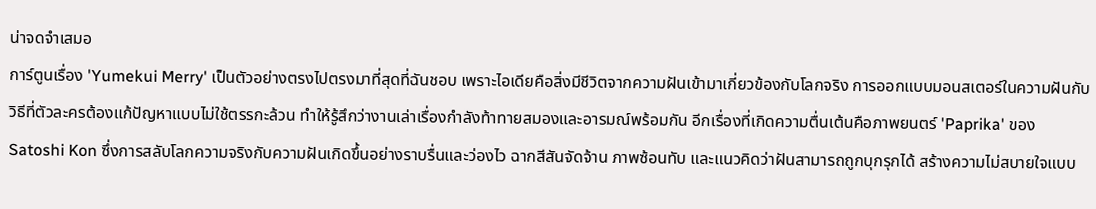น่าจดจำเสมอ
การ์ตูนเรื่อง 'Yumekui Merry' เป็นตัวอย่างตรงไปตรงมาที่สุดที่ฉันชอบ เพราะไอเดียคือสิ่งมีชีวิตจากความฝันเข้ามาเกี่ยวข้องกับโลกจริง การออกแบบมอนสเตอร์ในความฝันกับวิธีที่ตัวละครต้องแก้ปัญหาแบบไม่ใช้ตรรกะล้วน ทำให้รู้สึกว่างานเล่าเรื่องกำลังท้าทายสมองและอารมณ์พร้อมกัน อีกเรื่องที่เกิดความตื่นเต้นคือภาพยนตร์ 'Paprika' ของ Satoshi Kon ซึ่งการสลับโลกความจริงกับความฝันเกิดขึ้นอย่างราบรื่นและว่องไว ฉากสีสันจัดจ้าน ภาพซ้อนทับ และแนวคิดว่าฝันสามารถถูกบุกรุกได้ สร้างความไม่สบายใจแบบ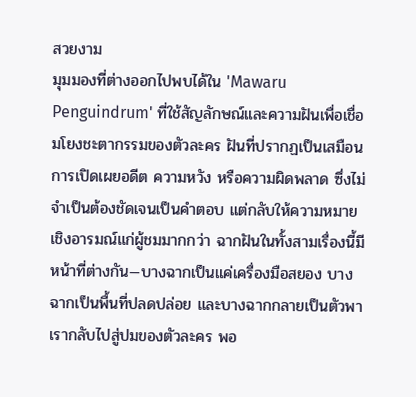สวยงาม
มุมมองที่ต่างออกไปพบได้ใน 'Mawaru Penguindrum' ที่ใช้สัญลักษณ์และความฝันเพื่อเชื่อมโยงชะตากรรมของตัวละคร ฝันที่ปรากฏเป็นเสมือนการเปิดเผยอดีต ความหวัง หรือความผิดพลาด ซึ่งไม่จำเป็นต้องชัดเจนเป็นคำตอบ แต่กลับให้ความหมายเชิงอารมณ์แก่ผู้ชมมากกว่า ฉากฝันในทั้งสามเรื่องนี้มีหน้าที่ต่างกัน—บางฉากเป็นแค่เครื่องมือสยอง บางฉากเป็นพื้นที่ปลดปล่อย และบางฉากกลายเป็นตัวพาเรากลับไปสู่ปมของตัวละคร พอ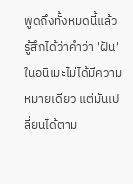พูดถึงทั้งหมดนี้แล้ว รู้สึกได้ว่าคำว่า 'ฝัน' ในอนิเมะไม่ได้มีความหมายเดียว แต่มันเปลี่ยนได้ตาม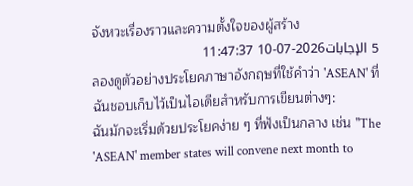จังหวะเรื่องราวและความตั้งใจของผู้สร้าง
5 الإجابات2026-07-10 11:47:37
ลองดูตัวอย่างประโยคภาษาอังกฤษที่ใช้คำว่า 'ASEAN' ที่ฉันชอบเก็บไว้เป็นไอเดียสำหรับการเขียนต่างๆ:
ฉันมักจะเริ่มด้วยประโยคง่าย ๆ ที่ฟังเป็นกลาง เช่น "The 'ASEAN' member states will convene next month to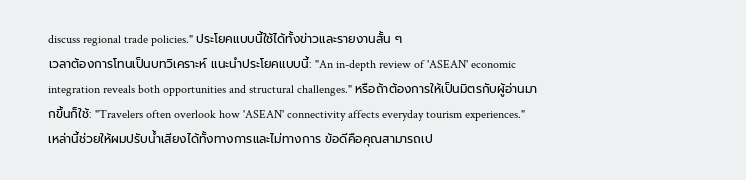discuss regional trade policies." ประโยคแบบนี้ใช้ได้ทั้งข่าวและรายงานสั้น ๆ
เวลาต้องการโทนเป็นบทวิเคราะห์ แนะนำประโยคแบบนี้: "An in-depth review of 'ASEAN' economic integration reveals both opportunities and structural challenges." หรือถ้าต้องการให้เป็นมิตรกับผู้อ่านมากขึ้นก็ใช้: "Travelers often overlook how 'ASEAN' connectivity affects everyday tourism experiences." เหล่านี้ช่วยให้ผมปรับน้ำเสียงได้ทั้งทางการและไม่ทางการ ข้อดีคือคุณสามารถเป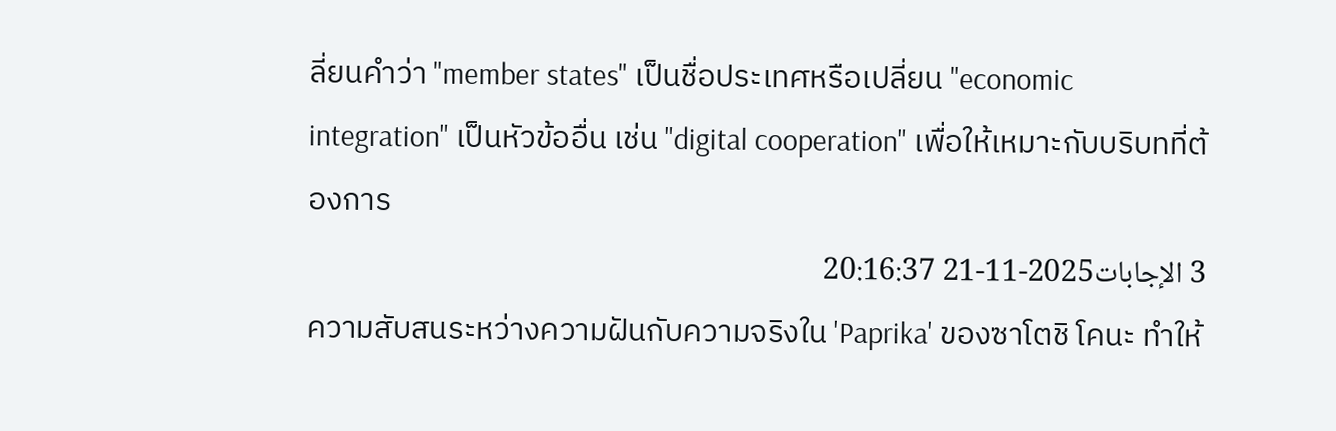ลี่ยนคำว่า "member states" เป็นชื่อประเทศหรือเปลี่ยน "economic integration" เป็นหัวข้ออื่น เช่น "digital cooperation" เพื่อให้เหมาะกับบริบทที่ต้องการ
3 الإجابات2025-11-21 20:16:37
ความสับสนระหว่างความฝันกับความจริงใน 'Paprika' ของซาโตชิ โคนะ ทำให้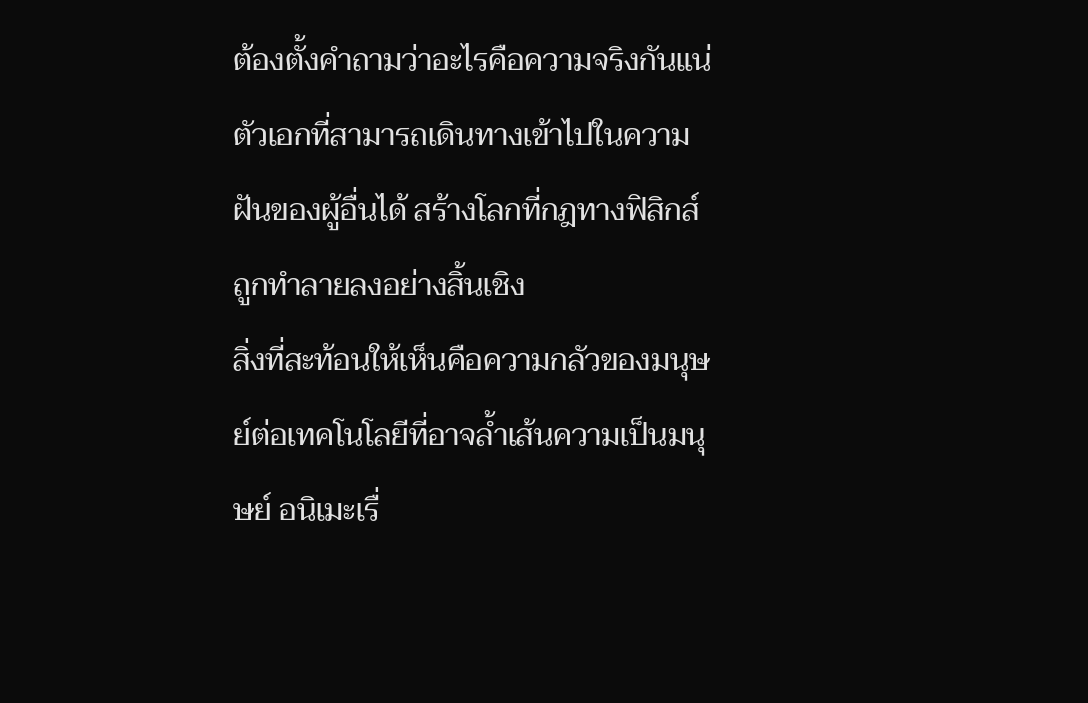ต้องตั้งคำถามว่าอะไรคือความจริงกันแน่ ตัวเอกที่สามารถเดินทางเข้าไปในความฝันของผู้อื่นได้ สร้างโลกที่กฎทางฟิสิกส์ถูกทำลายลงอย่างสิ้นเชิง
สิ่งที่สะท้อนให้เห็นคือความกลัวของมนุษย์ต่อเทคโนโลยีที่อาจล้ำเส้นความเป็นมนุษย์ อนิเมะเรื่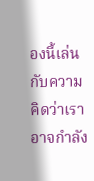องนี้เล่นกับความคิดว่าเราอาจกำลัง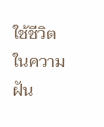ใช้ชีวิตในความฝัน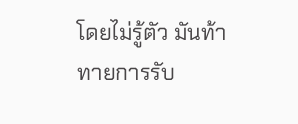โดยไม่รู้ตัว มันท้าทายการรับ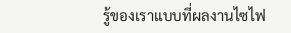รู้ของเราแบบที่ผลงานไซไฟ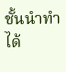ชั้นนำทำได้